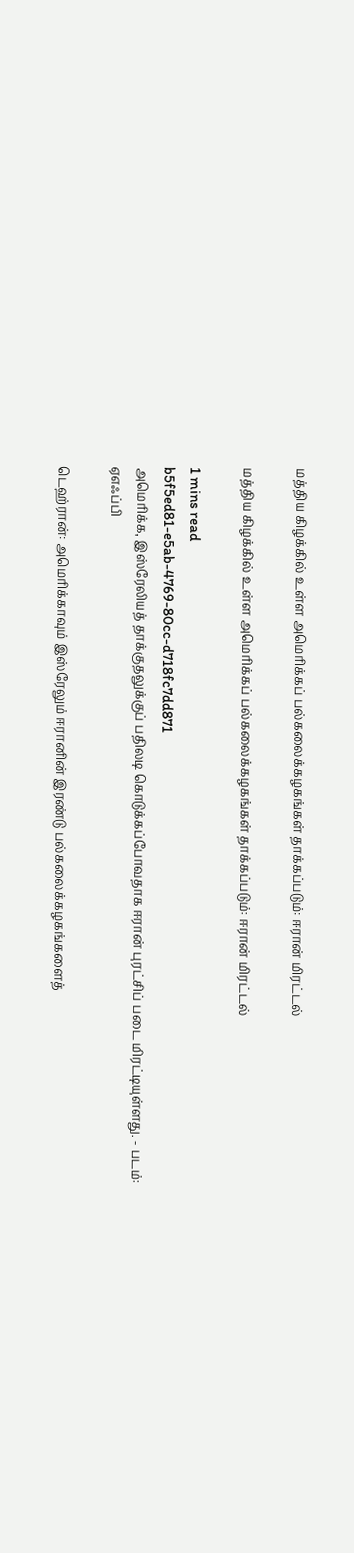மத்திய கிழக்கில் உள்ள அமெரிக்கப் பல்கலைக்கழகங்கள் தாக்கப்படும்: ஈரான் மிரட்டல்

மத்திய கிழக்கில் உள்ள அமெரிக்கப் பல்கலைக்கழகங்கள் தாக்கப்படும்: ஈரான் மிரட்டல்

1 mins read
b5f5ed81-e5ab-4769-80cc-d718fc7dd871
அமெரிக்க, இஸ்ரேலியத் தாக்குதலுக்குப் பதிலடி கொடுக்கப்போவதாக ஈரான் புரட்சிப் படை மிரட்டியுள்ளது. - படம்: ஏஎஃப்பி

டெஹ்ரான்: அமெரிக்காவும் இஸ்ரேலும் ஈரானின் இரண்டு பல்கலைக்கழகங்களைத்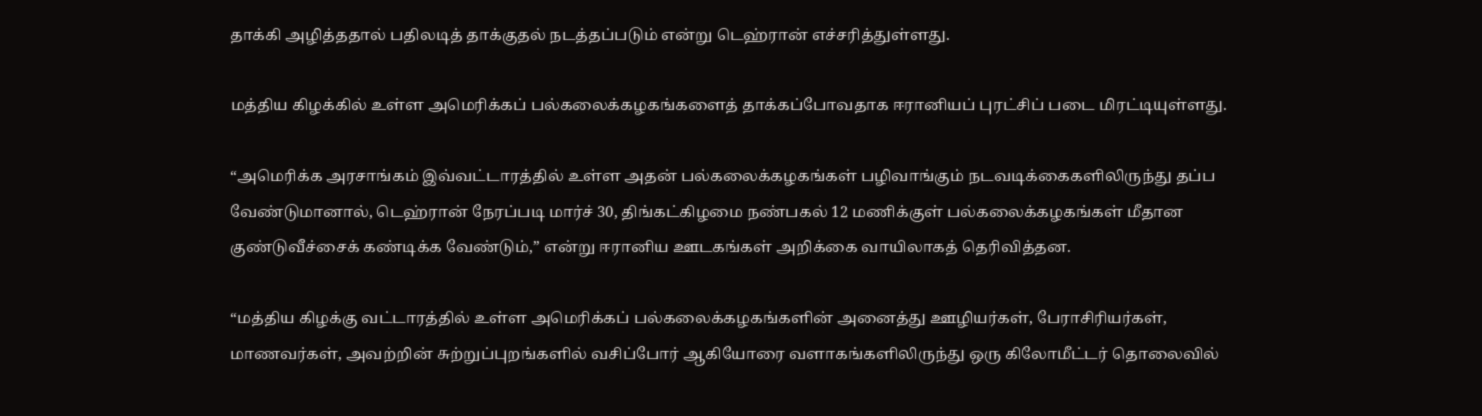தாக்கி அழித்ததால் பதிலடித் தாக்குதல் நடத்தப்படும் என்று டெஹ்ரான் எச்சரித்துள்ளது.

மத்திய கிழக்கில் உள்ள அமெரிக்கப் பல்கலைக்கழகங்களைத் தாக்கப்போவதாக ஈரானியப் புரட்சிப் படை மிரட்டியுள்ளது.

“அமெரிக்க அரசாங்கம் இவ்வட்டாரத்தில் உள்ள அதன் பல்கலைக்கழகங்கள் பழிவாங்கும் நடவடிக்கைகளிலிருந்து தப்ப வேண்டுமானால், டெஹ்ரான் நேரப்படி மார்ச் 30, திங்கட்கிழமை நண்பகல் 12 மணிக்குள் பல்கலைக்கழகங்கள் மீதான குண்டுவீச்சைக் கண்டிக்க வேண்டும்,” என்று ஈரானிய ஊடகங்கள் அறிக்கை வாயிலாகத் தெரிவித்தன.

“மத்திய கிழக்கு வட்டாரத்தில் உள்ள அமெரிக்கப் பல்கலைக்கழகங்களின் அனைத்து ஊழியர்கள், பேராசிரியர்கள், மாணவர்கள், அவற்றின் சுற்றுப்புறங்களில் வசிப்போர் ஆகியோரை வளாகங்களிலிருந்து ஒரு கிலோமீட்டர் தொலைவில்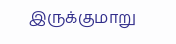இருக்குமாறு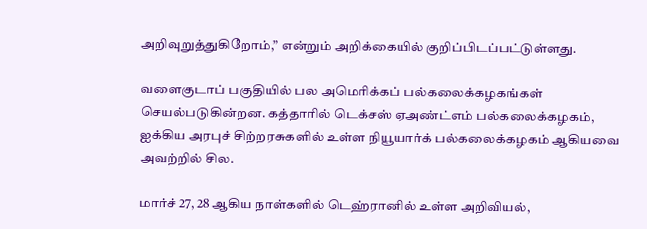அறிவுறுத்துகிறோம்,” என்றும் அறிக்கையில் குறிப்பிடப்பட்டுள்ளது.

வளைகுடாப் பகுதியில் பல அமெரிக்கப் பல்கலைக்கழகங்கள் செயல்படுகின்றன. கத்தாரில் டெக்சஸ் ஏஅண்ட்எம் பல்கலைக்கழகம், ஐக்கிய அரபுச் சிற்றரசுகளில் உள்ள நியூயார்க் பல்கலைக்கழகம் ஆகியவை அவற்றில் சில.

மார்ச் 27, 28 ஆகிய நாள்களில் டெஹ்ரானில் உள்ள அறிவியல்,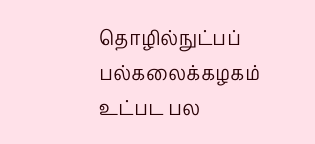தொழில்நுட்பப் பல்கலைக்கழகம் உட்பட பல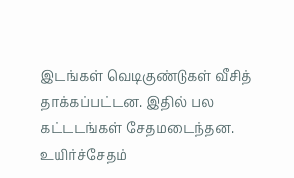இடங்கள் வெடிகுண்டுகள் வீசித் தாக்கப்பட்டன. இதில் பல கட்டடங்கள் சேதமடைந்தன. உயிர்ச்சேதம்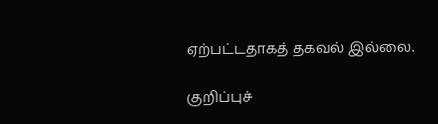ஏற்பட்டதாகத் தகவல் இல்லை.

குறிப்புச்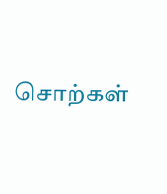சொற்கள்